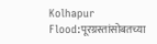Kolhapur Flood:पूरग्रस्तांसोबतच्या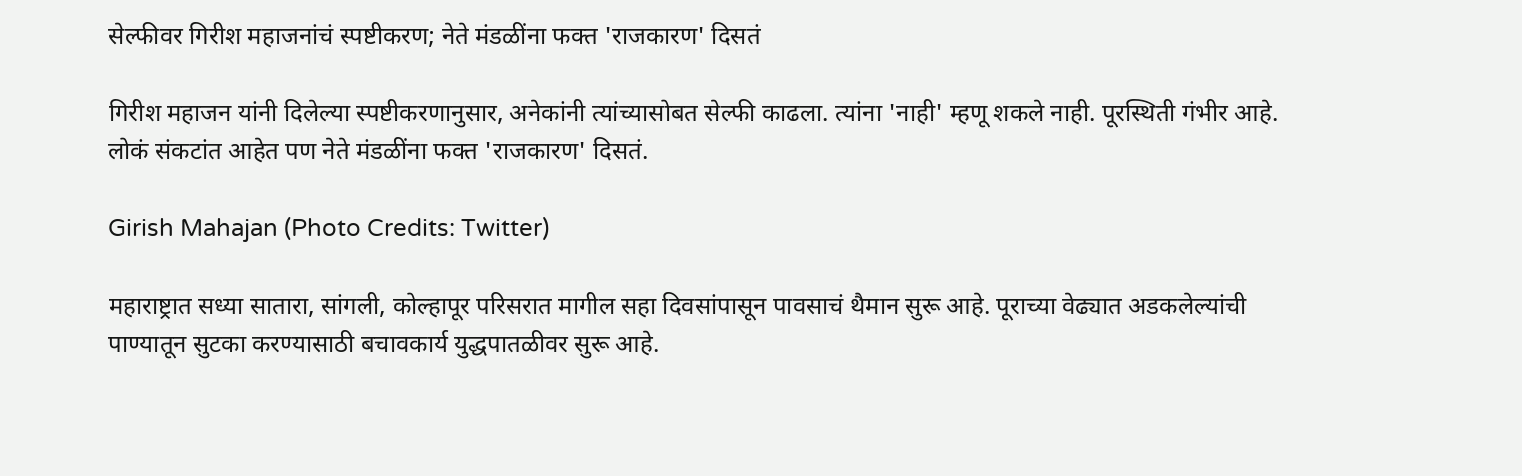सेल्फीवर गिरीश महाजनांचं स्पष्टीकरण; नेते मंडळींना फक्त 'राजकारण' दिसतं

गिरीश महाजन यांनी दिलेल्या स्पष्टीकरणानुसार, अनेकांनी त्यांच्यासोबत सेल्फी काढला. त्यांना 'नाही' म्हणू शकले नाही. पूरस्थिती गंभीर आहे. लोकं संकटांत आहेत पण नेते मंडळींना फक्त 'राजकारण' दिसतं.

Girish Mahajan (Photo Credits: Twitter)

महाराष्ट्रात सध्या सातारा, सांगली, कोल्हापूर परिसरात मागील सहा दिवसांपासून पावसाचं थैमान सुरू आहे. पूराच्या वेढ्यात अडकलेल्यांची पाण्यातून सुटका करण्यासाठी बचावकार्य युद्धपातळीवर सुरू आहे.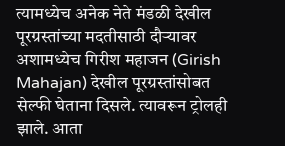त्यामध्येच अनेक नेते मंडळी देखील पूरग्रस्तांच्या मदतीसाठी दौर्‍यावर अशामध्येच गिरीश महाजन (Girish Mahajan) देखील पूरग्रस्तांसोबत सेल्फी घेताना दिसले. त्यावरून ट्रोलही झाले. आता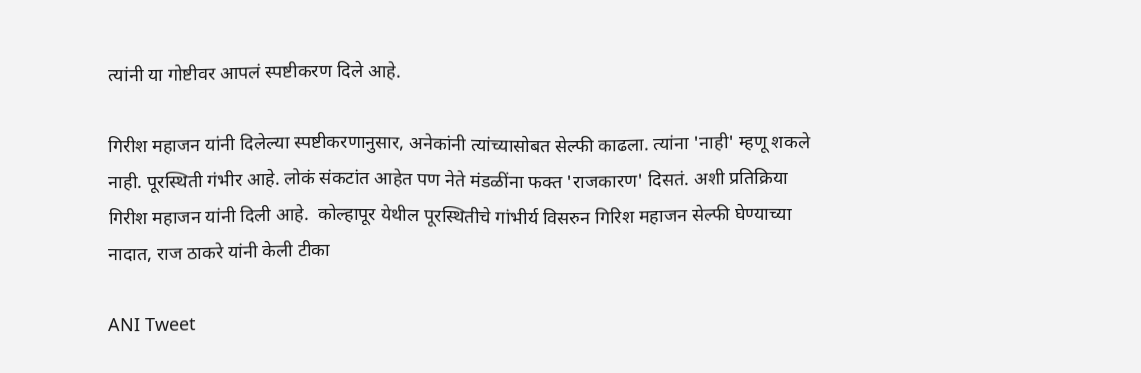त्यांनी या गोष्टीवर आपलं स्पष्टीकरण दिले आहे.

गिरीश महाजन यांनी दिलेल्या स्पष्टीकरणानुसार, अनेकांनी त्यांच्यासोबत सेल्फी काढला. त्यांना 'नाही' म्हणू शकले नाही. पूरस्थिती गंभीर आहे. लोकं संकटांत आहेत पण नेते मंडळींना फक्त 'राजकारण' दिसतं. अशी प्रतिक्रिया गिरीश महाजन यांनी दिली आहे.  कोल्हापूर येथील पूरस्थितीचे गांभीर्य विसरुन गिरिश महाजन सेल्फी घेण्याच्या नादात, राज ठाकरे यांनी केली टीका

ANI Tweet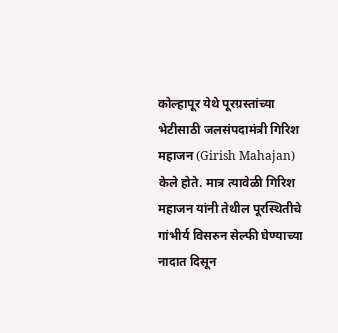कोल्हापूर येथे पूरग्रस्तांच्या भेटीसाठी जलसंपदामंत्री गिरिश महाजन (Girish Mahajan) केले होते. मात्र त्यावेळी गिरिश महाजन यांनी तेथील पूरस्थितीचे गांभीर्य विसरुन सेल्फी घेण्याच्या नादात दिसून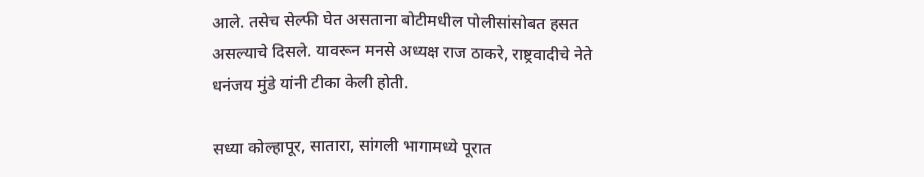आले. तसेच सेल्फी घेत असताना बोटीमधील पोलीसांसोबत हसत असल्याचे दिसले. यावरून मनसे अध्यक्ष राज ठाकरे, राष्ट्रवादीचे नेते धनंजय मुंडे यांनी टीका केली होती.

सध्या कोल्हापूर, सातारा, सांगली भागामध्ये पूरात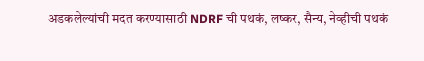अडकलेल्यांची मदत करण्यासाठी NDRF ची पथकं, लष्कर, सैन्य, नेव्हीची पथकं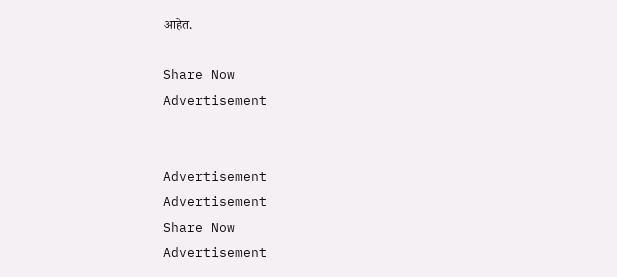आहेत.

Share Now
Advertisement


Advertisement
Advertisement
Share Now
Advertisement